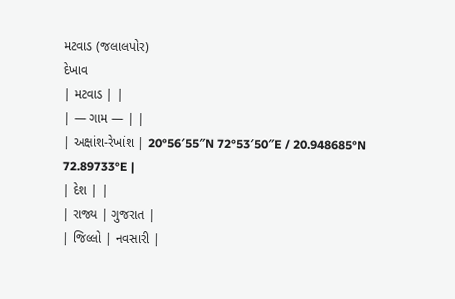મટવાડ (જલાલપોર)
દેખાવ
| મટવાડ | |
| — ગામ — | |
| અક્ષાંશ-રેખાંશ | 20°56′55″N 72°53′50″E / 20.948685°N 72.89733°E |
| દેશ | |
| રાજ્ય | ગુજરાત |
| જિલ્લો | નવસારી |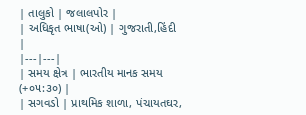| તાલુકો | જલાલપોર |
| અધિકૃત ભાષા(ઓ) | ગુજરાતી,હિંદી |
|---|---|
| સમય ક્ષેત્ર | ભારતીય માનક સમય (+૦૫:૩૦) |
| સગવડો | પ્રાથમિક શાળા, પંચાયતઘર,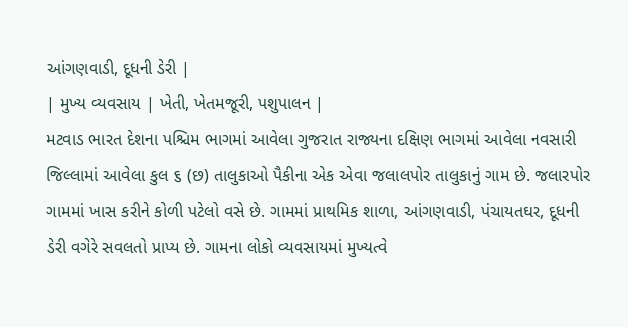આંગણવાડી, દૂધની ડેરી |
| મુખ્ય વ્યવસાય | ખેતી, ખેતમજૂરી, પશુપાલન |
મટવાડ ભારત દેશના પશ્ચિમ ભાગમાં આવેલા ગુજરાત રાજ્યના દક્ષિણ ભાગમાં આવેલા નવસારી જિલ્લામાં આવેલા કુલ ૬ (છ) તાલુકાઓ પૈકીના એક એવા જલાલપોર તાલુકાનું ગામ છે. જલારપોર ગામમાં ખાસ કરીને કોળી પટેલો વસે છે. ગામમાં પ્રાથમિક શાળા, આંગણવાડી, પંચાયતઘર, દૂધની ડેરી વગેરે સવલતો પ્રાપ્ય છે. ગામના લોકો વ્યવસાયમાં મુખ્યત્વે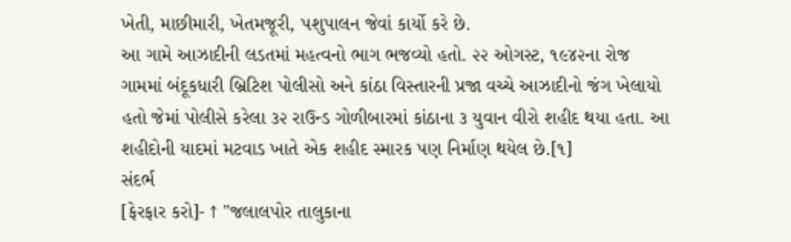ખેતી, માછીમારી, ખેતમજૂરી, પશુપાલન જેવાં કાર્યો કરે છે.
આ ગામે આઝાદીની લડતમાં મહત્વનો ભાગ ભજવ્યો હતો. ૨૨ ઓગસ્ટ, ૧૯૪૨ના રોજ ગામમાં બંદૂકધારી બ્રિટિશ પોલીસો અને કાંઠા વિસ્તારની પ્રજા વચ્ચે આઝાદીનો જંગ ખેલાયો હતો જેમાં પોલીસે કરેલા ૩૨ રાઉન્ડ ગોળીબારમાં કાંઠાના ૩ યુવાન વીરો શહીદ થયા હતા. આ શહીદોની યાદમાં મટવાડ ખાતે એક શહીદ સ્મારક પણ નિર્માણ થયેલ છે.[૧]
સંદર્ભ
[ફેરફાર કરો]- ↑ "જલાલપોર તાલુકાના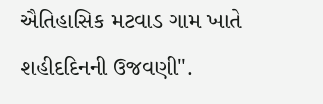ઐતિહાસિક મટવાડ ગામ ખાતે શહીદદિનની ઉજવણી".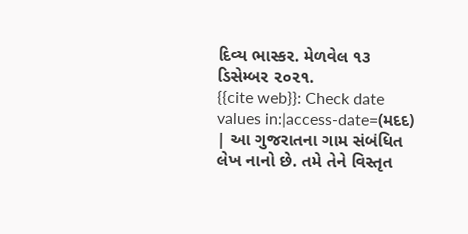દિવ્ય ભાસ્કર. મેળવેલ ૧૩ ડિસેમ્બર ૨૦૨૧.
{{cite web}}: Check date values in:|access-date=(મદદ)
| આ ગુજરાતના ગામ સંબંધિત લેખ નાનો છે. તમે તેને વિસ્તૃત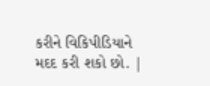કરીને વિકિપીડિયાને મદદ કરી શકો છો. |